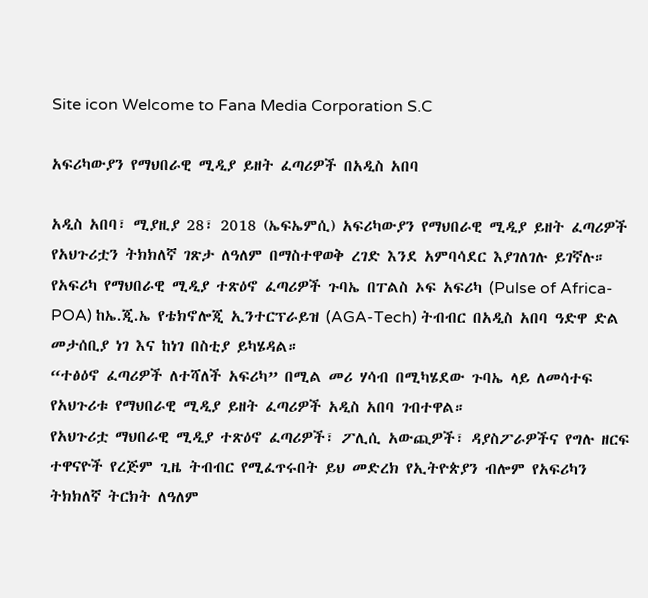Site icon Welcome to Fana Media Corporation S.C

አፍሪካውያን የማህበራዊ ሚዲያ ይዘት ፈጣሪዎች በአዲስ አበባ

አዲስ አበባ፣ ሚያዚያ 28፣ 2018 (ኤፍኤምሲ) አፍሪካውያን የማህበራዊ ሚዲያ ይዘት ፈጣሪዎች የአህጉሪቷን ትክክለኛ ገጽታ ለዓለም በማስተዋወቅ ረገድ እንደ አምባሳደር እያገለገሉ ይገኛሉ።
የአፍሪካ የማህበራዊ ሚዲያ ተጽዕኖ ፈጣሪዎች ጉባኤ በፐልስ ኦፍ አፍሪካ (Pulse of Africa-POA) ከኤ.ጂ.ኤ የቴክኖሎጂ ኢንተርፕራይዝ (AGA-Tech) ትብብር በአዲስ አበባ ዓድዋ ድል መታሰቢያ ነገ እና ከነገ በስቲያ ይካሄዳል።
“ተፅዕኖ ፈጣሪዎች ለተሻለች አፍሪካ” በሚል መሪ ሃሳብ በሚካሄደው ጉባኤ ላይ ለመሳተፍ የአህጉሪቱ የማህበራዊ ሚዲያ ይዘት ፈጣሪዎች አዲስ አበባ ገብተዋል።
የአህጉሪቷ ማህበራዊ ሚዲያ ተጽዕኖ ፈጣሪዎች፣ ፖሊሲ አውጪዎች፣ ዳያስፖራዎችና የግሉ ዘርፍ ተዋናዮች የረጅም ጊዜ ትብብር የሚፈጥሩበት ይህ መድረክ የኢትዮጵያን ብሎም የአፍሪካን ትክክለኛ ትርክት ለዓለም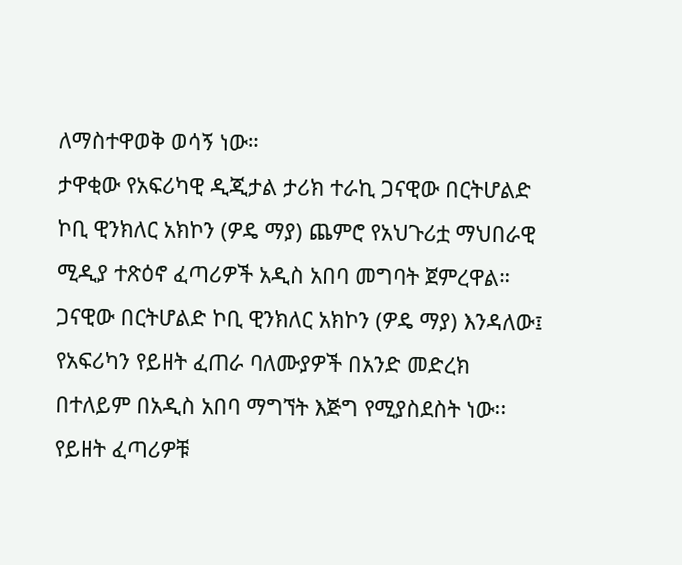ለማስተዋወቅ ወሳኝ ነው።
ታዋቂው የአፍሪካዊ ዲጂታል ታሪክ ተራኪ ጋናዊው በርትሆልድ ኮቢ ዊንክለር አክኮን (ዎዴ ማያ) ጨምሮ የአህጉሪቷ ማህበራዊ ሚዲያ ተጽዕኖ ፈጣሪዎች አዲስ አበባ መግባት ጀምረዋል።
ጋናዊው በርትሆልድ ኮቢ ዊንክለር አክኮን (ዎዴ ማያ) እንዳለው፤ የአፍሪካን የይዘት ፈጠራ ባለሙያዎች በአንድ መድረክ በተለይም በአዲስ አበባ ማግኘት እጅግ የሚያስደስት ነው፡፡
የይዘት ፈጣሪዎቹ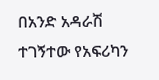በአንድ አዳራሽ ተገኝተው የአፍሪካን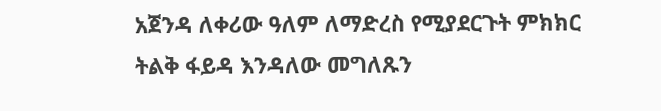አጀንዳ ለቀሪው ዓለም ለማድረስ የሚያደርጉት ምክክር ትልቅ ፋይዳ እንዳለው መግለጹን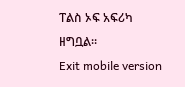ፐልስ ኦፍ አፍሪካ ዘግቧል።
Exit mobile version